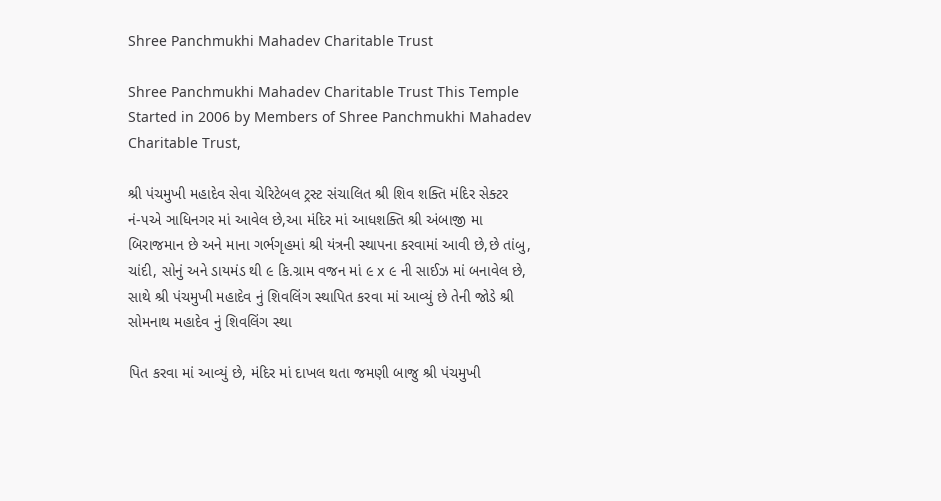Shree Panchmukhi Mahadev Charitable Trust

Shree Panchmukhi Mahadev Charitable Trust This Temple Started in 2006 by Members of Shree Panchmukhi Mahadev Charitable Trust,

શ્રી પંચમુખી મહાદેવ સેવા ચેરિટેબલ ટ્રસ્ટ સંચાલિત શ્રી શિવ શક્તિ મંદિર સેક્ટર નં-૫એ ઞાધિનગર માં આવેલ છે,આ મંદિર માં આધશક્તિ શ્રી અંબાજી મા બિરાજમાન છે અને માના ગર્ભગૃહમાં શ્રી યંત્રની સ્થાપના કરવામાં આવી છે,છે તાંબુ, ચાંદી, સોનું અને ડાયમંડ થી ૯ કિ.ગ્રામ વજન માં ૯ x ૯ ની સાઈઝ માં બનાવેલ છે, સાથે શ્રી પંચમુખી મહાદેવ નું શિવલિંગ સ્થાપિત કરવા માં આવ્યું છે તેની જોડે શ્રી સોમનાથ મહાદેવ નું શિવલિંગ સ્થા

પિત કરવા માં આવ્યું છે, મંદિર માં દાખલ થતા જમણી બાજુ શ્રી પંચમુખી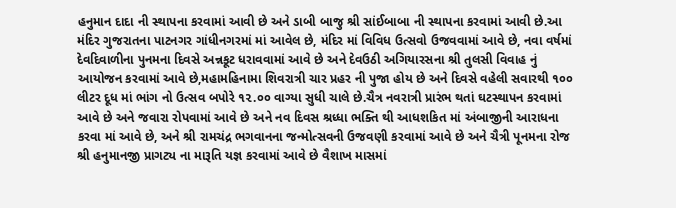હનુમાન દાદા ની સ્થાપના કરવામાં આવી છે અને ડાબી બાજુ શ્રી સાંઈબાબા ની સ્થાપના કરવામાં આવી છે.આ મંદિર ગુજરાતના પાટનગર ગાંધીનગરમાં માં આવેલ છે, મંદિર માં વિવિધ ઉત્સવો ઉજવવામાં આવે છે, નવા વર્ષમાં દેવદિવાળીના પુનમના દિવસે અન્નકૂટ ધરાવવામાં આવે છે અને દેવઉઠી અગિયારસના શ્રી તુલસી વિવાહ નું આયોજન કરવામાં આવે છે,મહામહિનામા શિવરાત્રી ચાર પ્રહર ની પુજા હોય છે અને દિવસે વહેલી સવારથી ૧૦૦ લીટર દૂધ માં ભાંગ નો ઉત્સવ બપોરે ૧૨.૦૦ વાગ્યા સુધી ચાલે છે.ચૈત્ર નવરાત્રી પ્રારંભ થતાં ઘટસ્થાપન કરવામાં આવે છે અને જવારા રોપવામાં આવે છે અને નવ દિવસ શ્રધ્ધા ભક્તિ થી આધશકિત માં અંબાજીની આરાધના કરવા માં આવે છે, અને શ્રી રામચંદ્ર ભગવાનના જન્મોત્સવની ઉજવણી કરવામાં આવે છે અને ચૈત્રી પૂનમના રોજ શ્રી હનુમાનજી પ્રાગટ્ય ના મારૂતિ યજ્ઞ કરવામાં આવે છે વૈશાખ માસમાં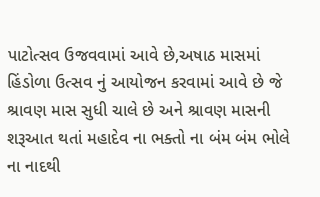પાટોત્સવ ઉજવવામાં આવે છે,અષાઠ માસમાં હિંડોળા ઉત્સવ નું આયોજન કરવામાં આવે છે જે શ્રાવણ માસ સુધી ચાલે છે અને શ્રાવણ માસની શરૂઆત થતાં મહાદેવ ના ભક્તો ના બંમ બંમ ભોલે ના નાદથી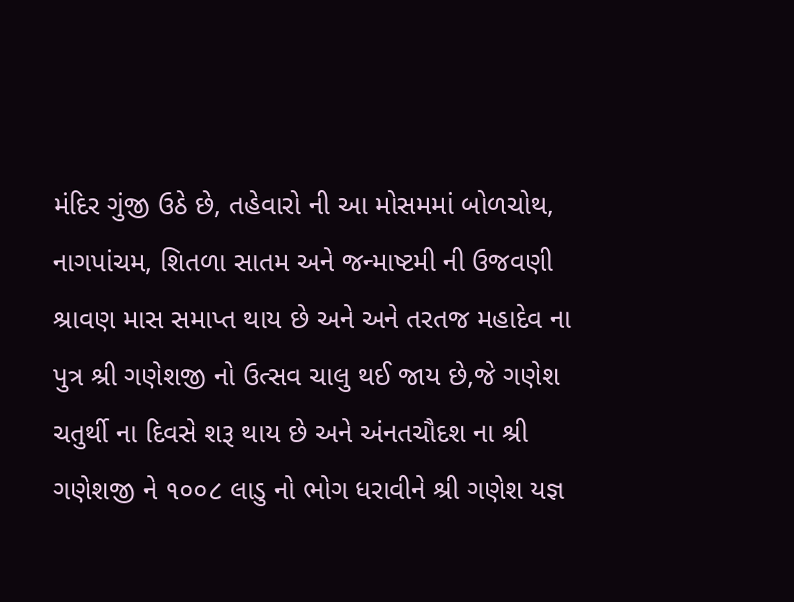મંદિર ગુંજી ઉઠે છે, તહેવારો ની આ મોસમમાં બોળચોથ, નાગપાંચમ, શિતળા સાતમ અને જન્માષ્ટમી ની ઉજવણી શ્રાવણ માસ સમાપ્ત થાય છે અને અને તરતજ મહાદેવ ના પુત્ર શ્રી ગણેશજી નો ઉત્સવ ચાલુ થઈ જાય છે,જે ગણેશ ચતુર્થી ના દિવસે શરૂ થાય છે અને અંનતચૌદશ ના શ્રી ગણેશજી ને ૧૦૦૮ લાડુ નો ભોગ ધરાવીને શ્રી ગણેશ યજ્ઞ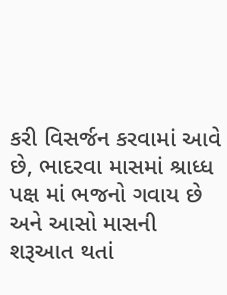કરી વિસર્જન કરવામાં આવે છે, ભાદરવા માસમાં શ્રાધ્ધ પક્ષ માં ભજનો ગવાય છે અને આસો માસની શરૂઆત થતાં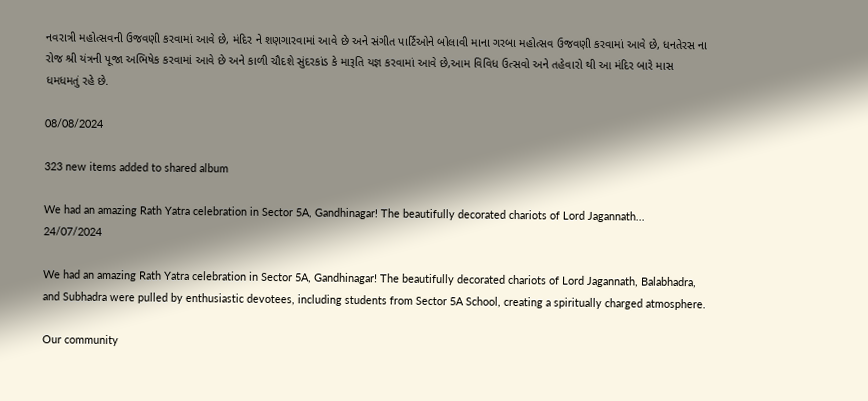નવરાત્રી મહોત્સવની ઉજવણી કરવામાં આવે છે, મંદિર ને શણગારવામાં આવે છે અને સંગીત પાર્ટિઓને બોલાવી માના ગરબા મહોત્સવ ઉજવણી કરવામાં આવે છે, ધનતેરસ ના રોજ શ્રી યંત્રની પૂજા અભિષેક કરવામાં આવે છે અને કાળી ચૌદશે સુંદરકાંડ કે મારૂતિ યજ્ઞ કરવામાં આવે છે,આમ વિવિધ ઉત્સવો અને તહેવારો થી આ મંદિર બારે માસ ધમધમતું રહે છે.

08/08/2024

323 new items added to shared album

We had an amazing Rath Yatra celebration in Sector 5A, Gandhinagar! The beautifully decorated chariots of Lord Jagannath...
24/07/2024

We had an amazing Rath Yatra celebration in Sector 5A, Gandhinagar! The beautifully decorated chariots of Lord Jagannath, Balabhadra, and Subhadra were pulled by enthusiastic devotees, including students from Sector 5A School, creating a spiritually charged atmosphere.

Our community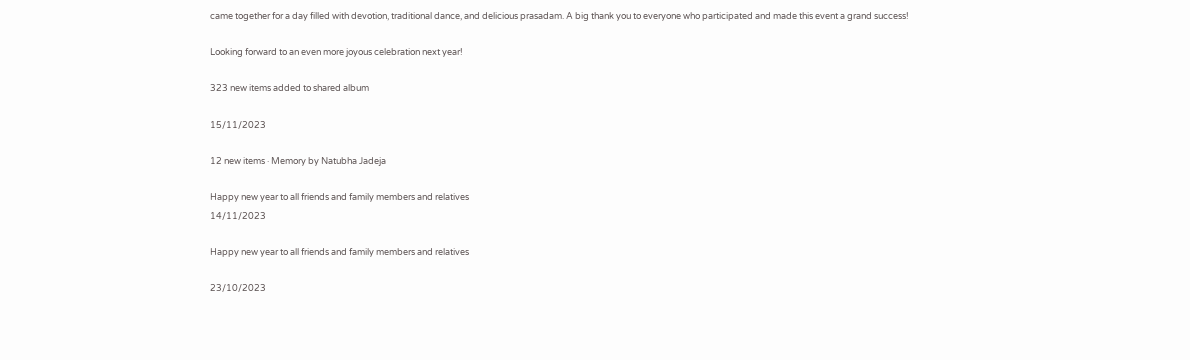came together for a day filled with devotion, traditional dance, and delicious prasadam. A big thank you to everyone who participated and made this event a grand success!

Looking forward to an even more joyous celebration next year!

323 new items added to shared album

15/11/2023

12 new items · Memory by Natubha Jadeja

Happy new year to all friends and family members and relatives
14/11/2023

Happy new year to all friends and family members and relatives

23/10/2023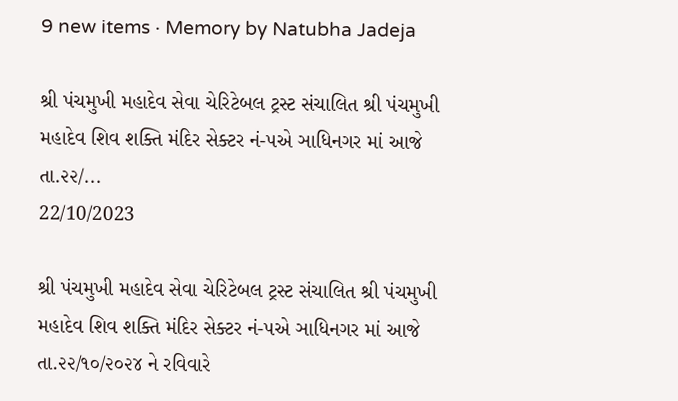9 new items · Memory by Natubha Jadeja

શ્રી પંચમુખી મહાદેવ સેવા ચેરિટેબલ ટ્રસ્ટ સંચાલિત શ્રી પંચમુખી મહાદેવ શિવ શક્તિ મંદિર સેક્ટર નં-૫એ ઞાધિનગર માં આજે તા.૨૨/...
22/10/2023

શ્રી પંચમુખી મહાદેવ સેવા ચેરિટેબલ ટ્રસ્ટ સંચાલિત શ્રી પંચમુખી મહાદેવ શિવ શક્તિ મંદિર સેક્ટર નં-૫એ ઞાધિનગર માં આજે તા.૨૨/૧૦/૨૦૨૪ ને રવિવારે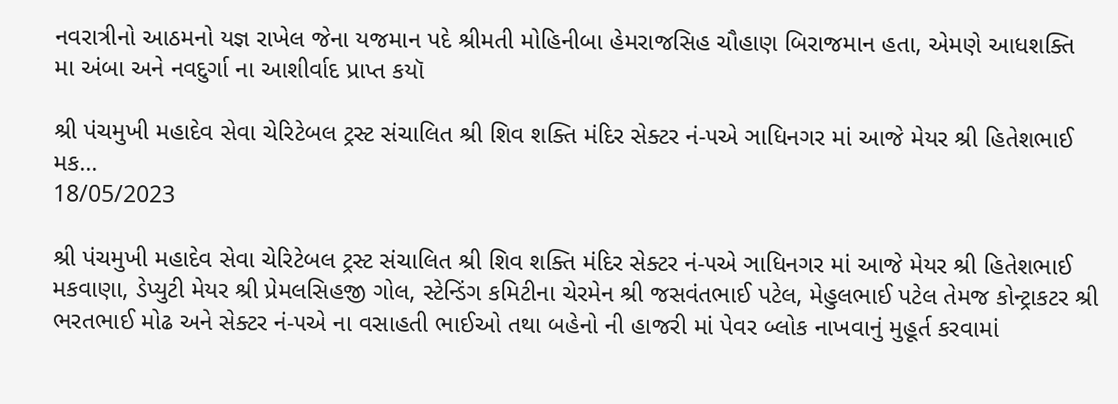નવરાત્રીનો આઠમનો યજ્ઞ રાખેલ જેના યજમાન પદે શ્રીમતી મોહિનીબા હેમરાજસિહ ચૌહાણ બિરાજમાન હતા, એમણે આધશક્તિ મા અંબા અને નવદુર્ગા ના આશીર્વાદ પ્રાપ્ત કયૉ

શ્રી પંચમુખી મહાદેવ સેવા ચેરિટેબલ ટ્રસ્ટ સંચાલિત શ્રી શિવ શક્તિ મંદિર સેક્ટર નં-૫એ ઞાધિનગર માં આજે મેયર શ્રી હિતેશભાઈ મક...
18/05/2023

શ્રી પંચમુખી મહાદેવ સેવા ચેરિટેબલ ટ્રસ્ટ સંચાલિત શ્રી શિવ શક્તિ મંદિર સેક્ટર નં-૫એ ઞાધિનગર માં આજે મેયર શ્રી હિતેશભાઈ મકવાણા, ડેપ્યુટી મેયર શ્રી પ્રેમલસિહજી ગોલ, સ્ટેન્ડિંગ કમિટીના ચેરમેન શ્રી જસવંતભાઈ પટેલ, મેહુલભાઈ પટેલ તેમજ કોન્ટ્રાકટર શ્રી ભરતભાઈ મોઢ અને સેક્ટર નં-૫એ ના વસાહતી ભાઈઓ તથા બહેનો ની હાજરી માં પેવર બ્લોક નાખવાનું મુહૂર્ત કરવામાં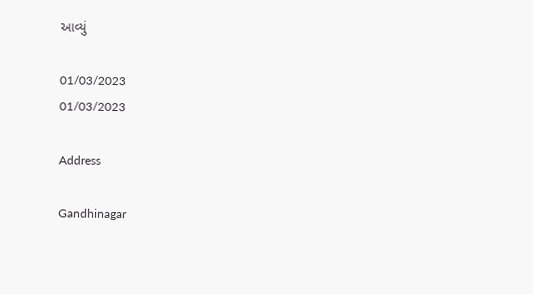આવ્યું

01/03/2023
01/03/2023

Address

Gandhinagar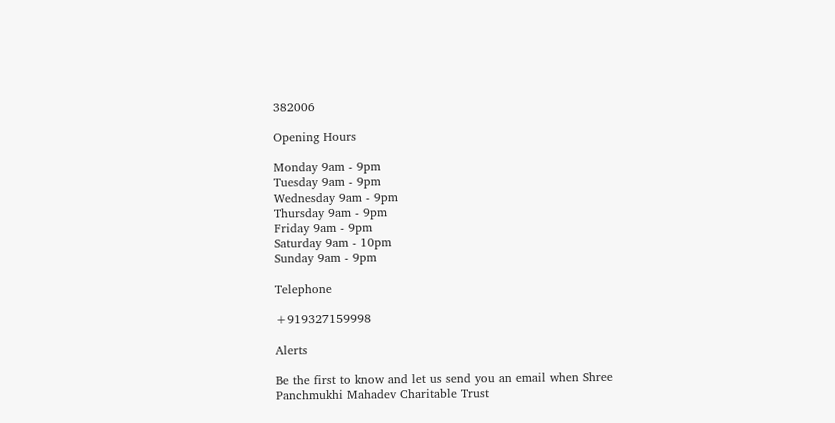382006

Opening Hours

Monday 9am - 9pm
Tuesday 9am - 9pm
Wednesday 9am - 9pm
Thursday 9am - 9pm
Friday 9am - 9pm
Saturday 9am - 10pm
Sunday 9am - 9pm

Telephone

+919327159998

Alerts

Be the first to know and let us send you an email when Shree Panchmukhi Mahadev Charitable Trust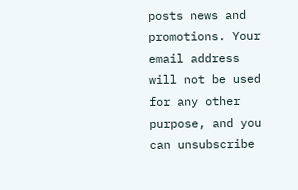posts news and promotions. Your email address will not be used for any other purpose, and you can unsubscribe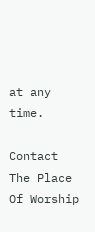at any time.

Contact The Place Of Worship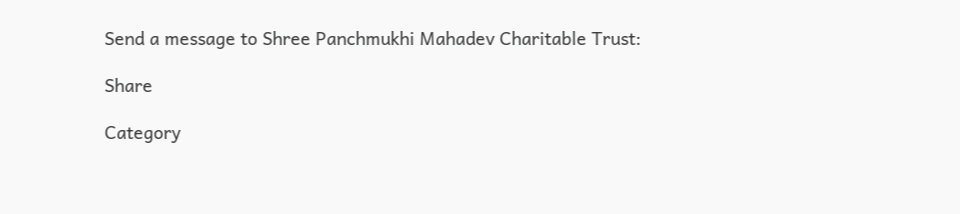Send a message to Shree Panchmukhi Mahadev Charitable Trust:

Share

Category